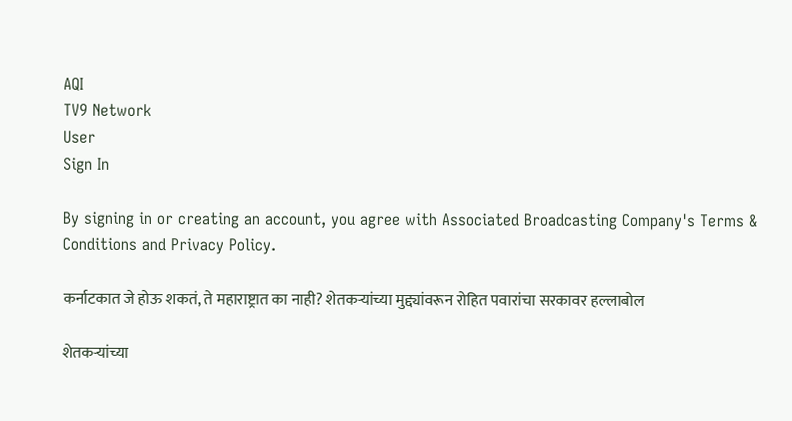AQI
TV9 Network
User
Sign In

By signing in or creating an account, you agree with Associated Broadcasting Company's Terms & Conditions and Privacy Policy.

कर्नाटकात जे होऊ शकतं, ते महाराष्ट्रात का नाही? शेतकऱ्यांच्या मुद्द्यांवरून रोहित पवारांचा सरकावर हल्लाबोल

शेतकऱ्यांच्या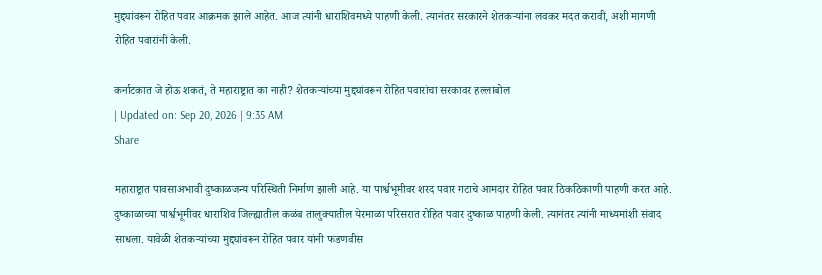मुद्द्यांवरून रोहित पवार आक्रमक झाले आहेत. आज त्यांनी धाराशिवमध्ये पाहणी केली. त्यानंतर सरकारने शेतकऱ्यांना लवकर मदत करावी, अशी मागणी रोहित पवारांनी केली.

कर्नाटकात जे होऊ शकतं, ते महाराष्ट्रात का नाही? शेतकऱ्यांच्या मुद्द्यांवरून रोहित पवारांचा सरकावर हल्लाबोल
| Updated on: Sep 20, 2026 | 9:35 AM
Share

महाराष्ट्रात पावसाअभावी दुष्काळजन्य परिस्थिती निर्माण झाली आहे. या पार्श्वभूमीवर शरद पवार गटाचे आमदार रोहित पवार ठिकठिकाणी पाहणी करत आहे. दुष्काळाच्या पार्श्वभूमीवर धाराशिव जिल्ह्यातील कळंब तालुक्यातील येरमाळा परिसरात रोहित पवार दुष्काळ पाहणी केली. त्यानंतर त्यांनी माध्यमांशी संवाद साधला. यावेळी शेतकऱ्यांच्या मुद्द्यांवरून रोहित पवार यांनी फडणवीस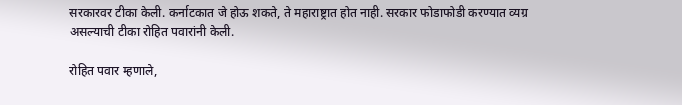सरकारवर टीका केली. कर्नाटकात जे होऊ शकते, ते महाराष्ट्रात होत नाही. सरकार फोडाफोडी करण्यात व्यग्र असल्याची टीका रोहित पवारांनी केली.

रोहित पवार म्हणाले,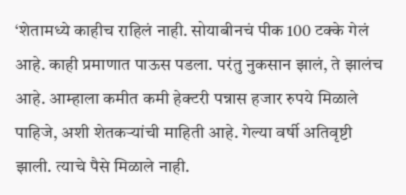‘शेतामध्ये काहीच राहिलं नाही. सोयाबीनचं पीक 100 टक्के गेलं आहे. काही प्रमाणात पाऊस पडला. परंतु नुकसान झालं, ते झालंच आहे. आम्हाला कमीत कमी हेक्टरी पन्नास हजार रुपये मिळाले पाहिजे, अशी शेतकऱ्यांची माहिती आहे. गेल्या वर्षी अतिवृष्टी झाली. त्याचे पैसे मिळाले नाही.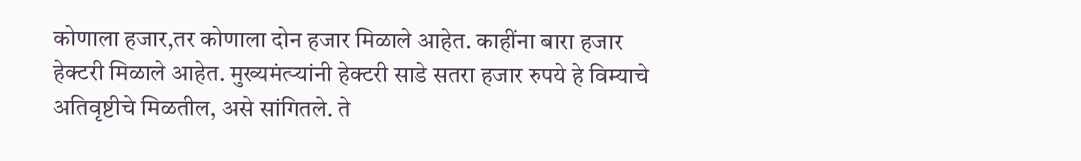कोणाला हजार,तर कोणाला दोन हजार मिळाले आहेत. काहींना बारा हजार हेक्टरी मिळाले आहेत. मुख्यमंत्र्‍यांनी हेक्टरी साडे सतरा हजार रुपये हे विम्याचे अतिवृष्टीचे मिळतील, असे सांगितले. ते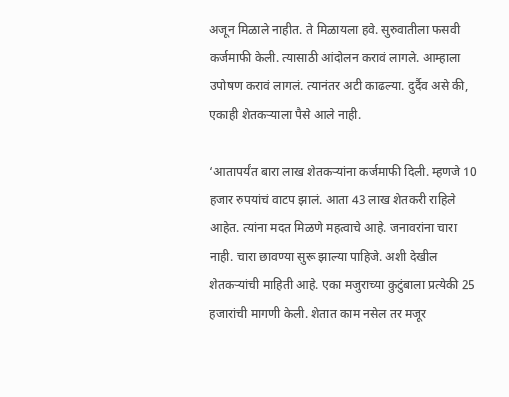अजून मिळाले नाहीत. ते मिळायला हवे. सुरुवातीला फसवी कर्जमाफी केली. त्यासाठी आंदोलन करावं लागले. आम्हाला उपोषण करावं लागलं. त्यानंतर अटी काढल्या. दुर्दैव असे की, एकाही शेतकऱ्याला पैसे आले नाही.

‘आतापर्यंत बारा लाख शेतकऱ्यांना कर्जमाफी दिली. म्हणजे 10 हजार रुपयांचं वाटप झालं. आता 43 लाख शेतकरी राहिले आहेत. त्यांना मदत मिळणे महत्वाचे आहे. जनावरांना चारा नाही. चारा छावण्या सुरू झाल्या पाहिजे. अशी देखील शेतकऱ्यांची माहिती आहे. एका मजुराच्या कुटुंबाला प्रत्येकी 25 हजारांची मागणी केली. शेतात काम नसेल तर मजूर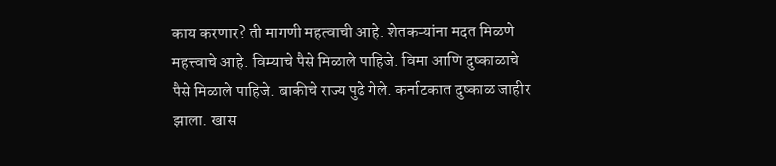काय करणार? ती मागणी महत्वाची आहे. शेतकऱ्यांना मदत मिळणे महत्त्वाचे आहे. विम्याचे पैसे मिळाले पाहिजे. विमा आणि दुष्काळाचे पैसे मिळाले पाहिजे. बाकीचे राज्य पुढे गेले. कर्नाटकात दुष्काळ जाहीर झाला. खास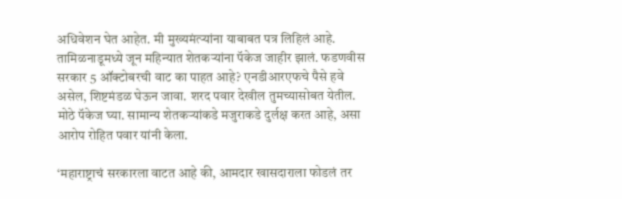अधिवेशन घेत आहेत. मी मुख्यमंत्र्‍यांना याबाबत पत्र लिहिलं आहे. तामिळनाडूमध्ये जून महिन्यात शेतकर्‍यांना पॅकेज जाहीर झालं. फडणवीस सरकार 5 ऑक्टोबरची वाट का पाहत आहे? एनडीआरएफचे पैसे हवे असेल, शिष्टमंडळ घेऊन जावा. शरद पवार देखील तुमच्यासोबत येतील. मोठे पॅकेज घ्या. सामान्य शेतकऱ्यांकडे मजुराकडे दुर्लक्ष करत आहे, असा आरोप रोहित पवार यांनी केला.

‘महाराष्ट्राचं सरकारला वाटत आहे की, आमदार खासदाराला फोडलं तर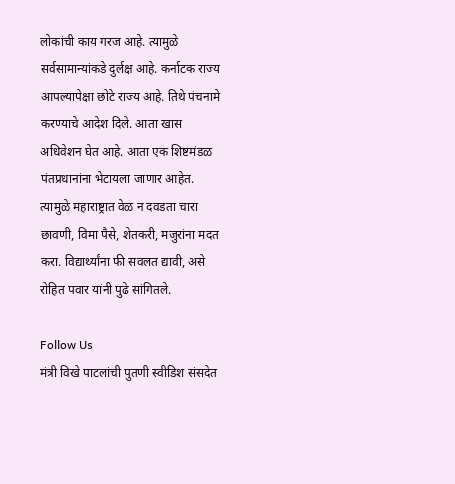लोकांची काय गरज आहे. त्यामुळे सर्वसामान्यांकडे दुर्लक्ष आहे. कर्नाटक राज्य आपल्यापेक्षा छोटे राज्य आहे. तिथे पंचनामे करण्याचे आदेश दिले. आता खास अधिवेशन घेत आहे. आता एक शिष्टमंडळ पंतप्रधानांना भेटायला जाणार आहेत. त्यामुळे महाराष्ट्रात वेळ न दवडता चारा छावणी, विमा पैसे, शेतकरी, मजुरांना मदत करा. विद्यार्थ्यांना फी सवलत द्यावी, असे रोहित पवार यांनी पुढे सांगितले.

Follow Us
मंत्री विखे पाटलांची पुतणी स्वीडिश संसदेत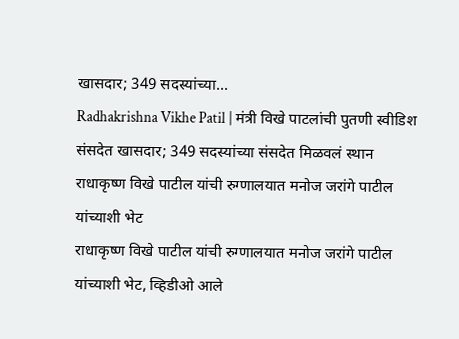खासदार; 349 सदस्यांच्या...
Radhakrishna Vikhe Patil | मंत्री विखे पाटलांची पुतणी स्वीडिश संसदेत खासदार; 349 सदस्यांच्या संसदेत मिळवलं स्थान
राधाकृष्ण विखे पाटील यांची रुग्णालयात मनोज जरांगे पाटील यांच्याशी भेट
राधाकृष्ण विखे पाटील यांची रुग्णालयात मनोज जरांगे पाटील यांच्याशी भेट, व्हिडीओ आले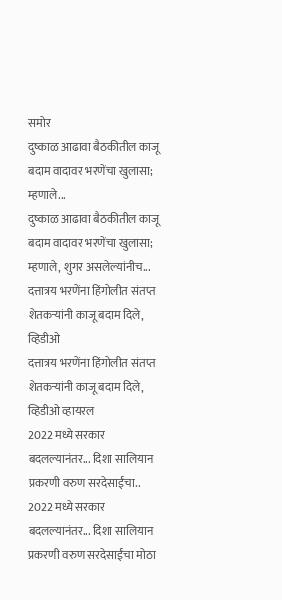समोर
दुष्काळ आढावा बैठकीतील काजू बदाम वादावर भरणेंचा खुलासा; म्हणाले...
दुष्काळ आढावा बैठकीतील काजू बदाम वादावर भरणेंचा खुलासा; म्हणाले, शुगर असलेल्यांनीच...
दत्तात्रय भरणेंना हिंगोलीत संतप्त शेतकऱ्यांनी काजू बदाम दिले, व्हिडीओ
दत्तात्रय भरणेंना हिंगोलीत संतप्त शेतकऱ्यांनी काजू बदाम दिले, व्हिडीओ व्हायरल
2022 मध्ये सरकार बदलल्यानंतर... दिशा सालियान प्रकरणी वरुण सरदेसाईंचा..
2022 मध्ये सरकार बदलल्यानंतर... दिशा सालियान प्रकरणी वरुण सरदेसाईंचा मोठा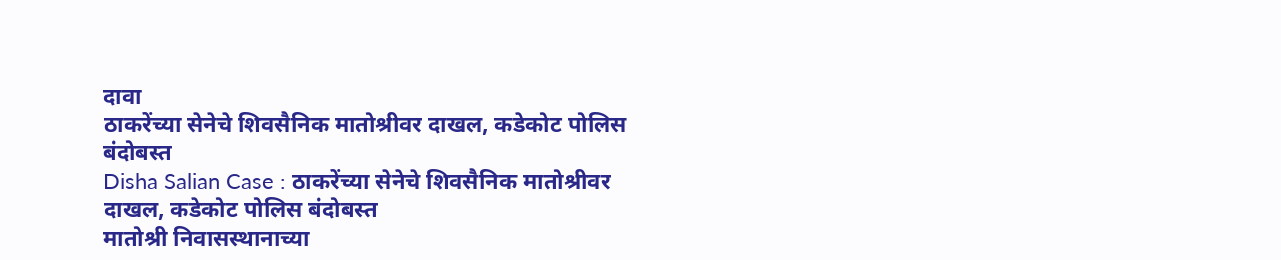दावा
ठाकरेंच्या सेनेचे शिवसैनिक मातोश्रीवर दाखल, कडेकोट पोलिस बंदोबस्त
Disha Salian Case : ठाकरेंच्या सेनेचे शिवसैनिक मातोश्रीवर दाखल, कडेकोट पोलिस बंदोबस्त
मातोश्री निवासस्थानाच्या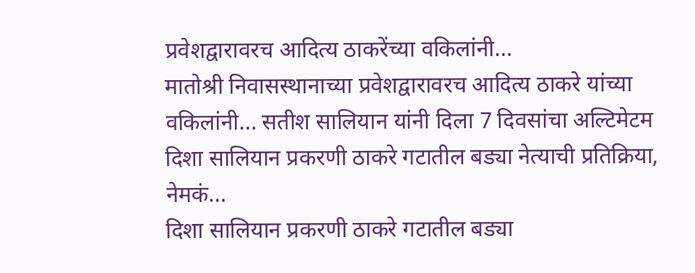प्रवेशद्वारावरच आदित्य ठाकरेंच्या वकिलांनी...
मातोश्री निवासस्थानाच्या प्रवेशद्वारावरच आदित्य ठाकरे यांच्या वकिलांनी... सतीश सालियान यांनी दिला 7 दिवसांचा अल्टिमेटम
दिशा सालियान प्रकरणी ठाकरे गटातील बड्या नेत्याची प्रतिक्रिया, नेमकं...
दिशा सालियान प्रकरणी ठाकरे गटातील बड्या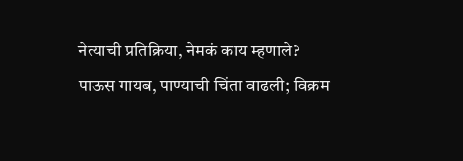नेत्याची प्रतिक्रिया, नेमकं काय म्हणाले?
पाऊस गायब, पाण्याची चिंता वाढली; विक्रम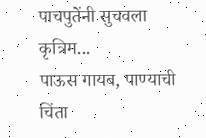पाचपुतेंनी सुचवला कृत्रिम...
पाऊस गायब, पाण्याची चिंता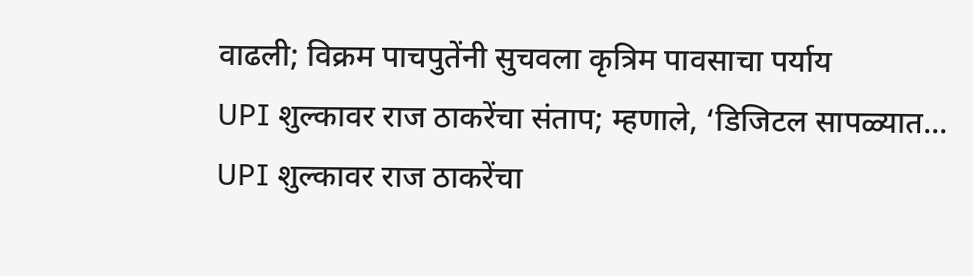वाढली; विक्रम पाचपुतेंनी सुचवला कृत्रिम पावसाचा पर्याय
UPI शुल्कावर राज ठाकरेंचा संताप; म्हणाले, ‘डिजिटल सापळ्यात...
UPI शुल्कावर राज ठाकरेंचा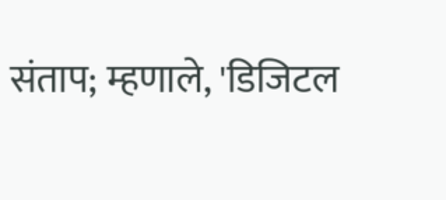संताप; म्हणाले, 'डिजिटल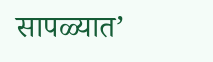सापळ्यात’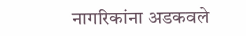नागरिकांना अडकवले